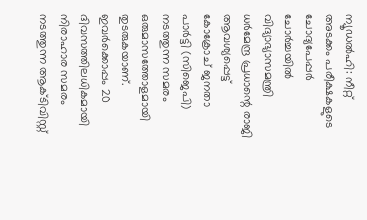ന്യൂഡൽഹി: നീറ്റ് അടക്കം പരീക്ഷകളുടെ ചോദ്യപേപ്പർ ചോർച്ചയിൽ വിദ്യാഭ്യാസമന്ത്രി ധർമേന്ദ്ര പ്രധാന്റെ രാജി ആവശ്യപ്പെട്ട് കോക്രോച് ജനതാ പാർട്ടി (സിജെപി) നടത്തുന്ന സമരം ഒരുമാസത്തോളമായി തുടരുകയാണ്. ഇവർക്കൊപ്പം 20 ദിവസത്തിലധികമായി നിരാഹാര സമരം നടത്തുന്ന ആക്ടിവിസ്റ്റ്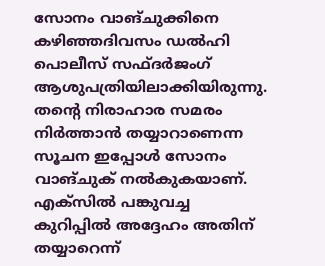സോനം വാങ്ചുക്കിനെ കഴിഞ്ഞദിവസം ഡൽഹി പൊലീസ് സഫ്ദർജംഗ് ആശുപത്രിയിലാക്കിയിരുന്നു. തന്റെ നിരാഹാര സമരം നിർത്താൻ തയ്യാറാണെന്ന സൂചന ഇപ്പോൾ സോനം വാങ്ചുക് നൽകുകയാണ്. എക്സിൽ പങ്കുവച്ച കുറിപ്പിൽ അദ്ദേഹം അതിന് തയ്യാറെന്ന്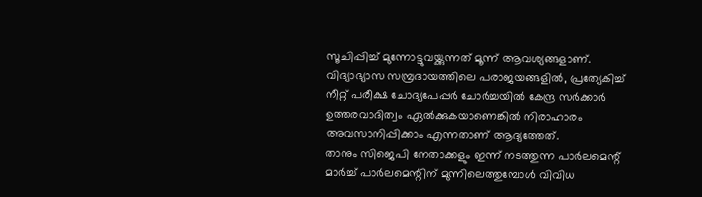സൂചിപ്പിച്ച് മുന്നോട്ടുവയ്ക്കുന്നത് മൂന്ന് ആവശ്യങ്ങളാണ്.
വിദ്യാഭ്യാസ സമ്പ്രദായത്തിലെ പരാജയങ്ങളിൽ, പ്രത്യേകിച്ച് നീറ്റ് പരീക്ഷ ചോദ്യപേപ്പർ ചോർച്ചയിൽ കേന്ദ്ര സർക്കാർ ഉത്തരവാദിത്വം ഏൽക്കുകയാണെങ്കിൽ നിരാഹാരം അവസാനിപ്പിക്കാം എന്നതാണ് ആദ്യത്തേത്.
താനും സിജെപി നേതാക്കളും ഇന്ന് നടത്തുന്ന പാർലമെന്റ് മാർച്ച് പാർലമെന്റിന് മുന്നിലെത്തുമ്പോൾ വിവിധ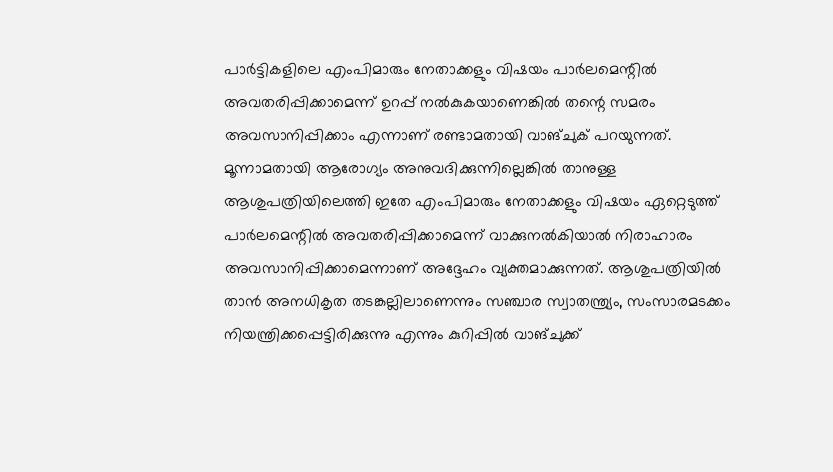പാർട്ടികളിലെ എംപിമാരും നേതാക്കളും വിഷയം പാർലമെന്റിൽ അവതരിപ്പിക്കാമെന്ന് ഉറപ്പ് നൽകുകയാണെങ്കിൽ തന്റെ സമരം അവസാനിപ്പിക്കാം എന്നാണ് രണ്ടാമതായി വാങ്ചുക് പറയുന്നത്.
മൂന്നാമതായി ആരോഗ്യം അനുവദിക്കുന്നില്ലെങ്കിൽ താനുള്ള ആശുപത്രിയിലെത്തി ഇതേ എംപിമാരും നേതാക്കളും വിഷയം ഏറ്റെടുത്ത് പാർലമെന്റിൽ അവതരിപ്പിക്കാമെന്ന് വാക്കുനൽകിയാൽ നിരാഹാരം അവസാനിപ്പിക്കാമെന്നാണ് അദ്ദേഹം വ്യക്തമാക്കുന്നത്. ആശുപത്രിയിൽ താൻ അനധികൃത തടങ്കല്ലിലാണെന്നും സഞ്ചാര സ്വാതന്ത്ര്യം, സംസാരമടക്കം നിയന്ത്രിക്കപ്പെട്ടിരിക്കുന്നു എന്നും കുറിപ്പിൽ വാങ്ചുക്ക്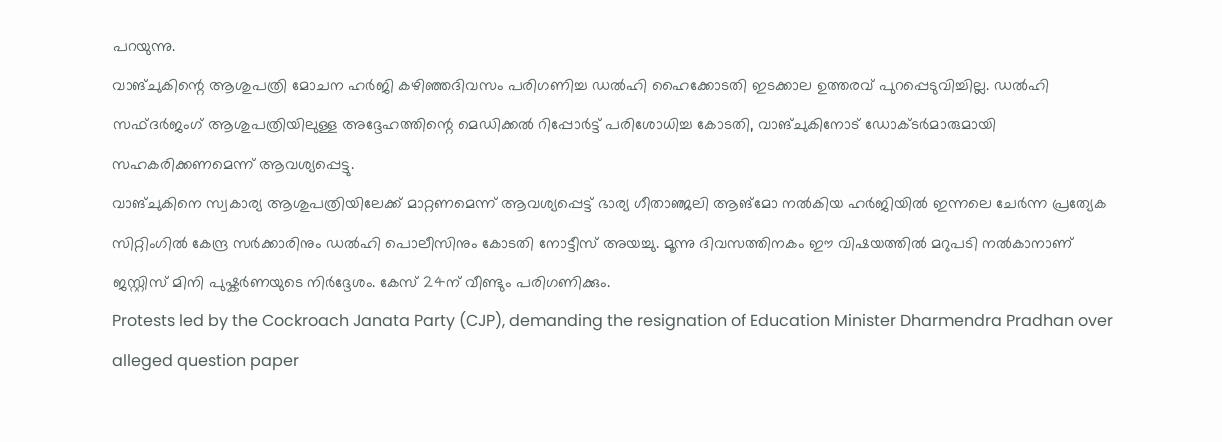പറയുന്നു.
വാങ്ചുകിന്റെ ആശുപത്രി മോചന ഹർജി കഴിഞ്ഞദിവസം പരിഗണിച്ച ഡൽഹി ഹൈക്കോടതി ഇടക്കാല ഉത്തരവ് പുറപ്പെടുവിച്ചില്ല. ഡൽഹി സഫ്ദർജംഗ് ആശുപത്രിയിലുള്ള അദ്ദേഹത്തിന്റെ മെഡിക്കൽ റിപ്പോർട്ട് പരിശോധിച്ച കോടതി, വാങ്ചുകിനോട് ഡോക്ടർമാരുമായി സഹകരിക്കണമെന്ന് ആവശ്യപ്പെട്ടു.
വാങ്ചുകിനെ സ്വകാര്യ ആശുപത്രിയിലേക്ക് മാറ്റണമെന്ന് ആവശ്യപ്പെട്ട് ഭാര്യ ഗീതാഞ്ജലി ആങ്മോ നൽകിയ ഹർജിയിൽ ഇന്നലെ ചേർന്ന പ്രത്യേക സിറ്റിംഗിൽ കേന്ദ്ര സർക്കാരിനും ഡൽഹി പൊലീസിനും കോടതി നോട്ടീസ് അയച്ചു. മൂന്നു ദിവസത്തിനകം ഈ വിഷയത്തിൽ മറുപടി നൽകാനാണ് ജസ്റ്റിസ് മിനി പുഷ്കർണയുടെ നിർദ്ദേശം. കേസ് 24ന് വീണ്ടും പരിഗണിക്കും.
Protests led by the Cockroach Janata Party (CJP), demanding the resignation of Education Minister Dharmendra Pradhan over alleged question paper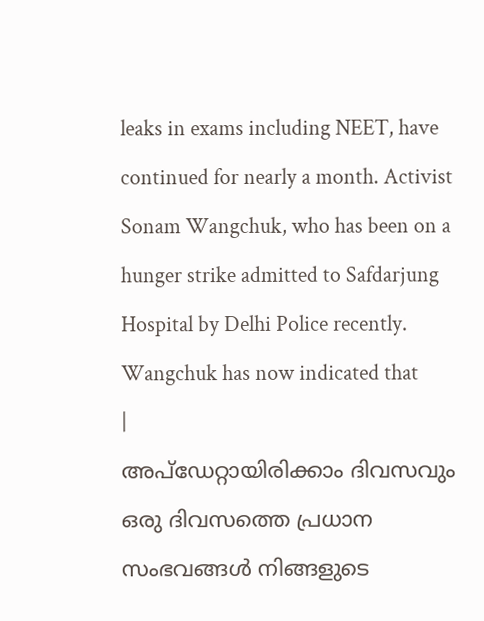leaks in exams including NEET, have continued for nearly a month. Activist Sonam Wangchuk, who has been on a hunger strike admitted to Safdarjung Hospital by Delhi Police recently. Wangchuk has now indicated that
|
അപ്ഡേറ്റായിരിക്കാം ദിവസവും
ഒരു ദിവസത്തെ പ്രധാന സംഭവങ്ങൾ നിങ്ങളുടെ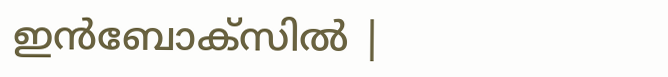ഇൻബോക്സിൽ |